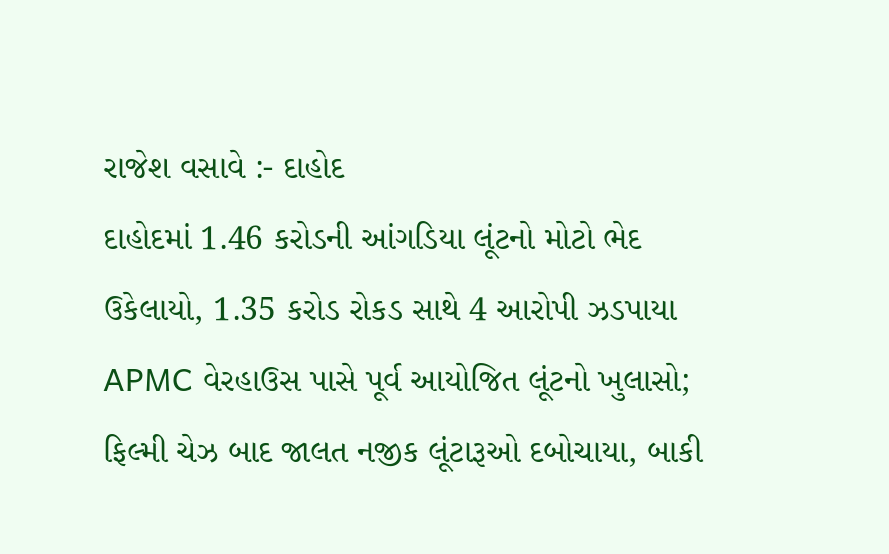રાજેશ વસાવે :- દાહોદ
દાહોદમાં 1.46 કરોડની આંગડિયા લૂંટનો મોટો ભેદ ઉકેલાયો, 1.35 કરોડ રોકડ સાથે 4 આરોપી ઝડપાયા
APMC વેરહાઉસ પાસે પૂર્વ આયોજિત લૂંટનો ખુલાસો; ફિલ્મી ચેઝ બાદ જાલત નજીક લૂંટારૂઓ દબોચાયા, બાકી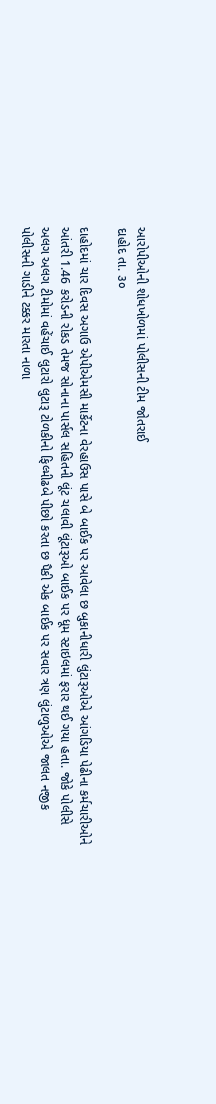આરોપીઓની શોધખોળમાં પોલીસની ટીમ જોતરાઈ
દાહોદ તા. ૩૦

દાહોદમાં ચાર દિવસ અગાઉ એપીએમસી માર્કેટના વેરહાઉસ પાસે બે બાઈક પર આવેલા છ બુકાનીધારી લુંટારૂઓએ આંગડિયા પેઢીના કર્મચારીઓને આંતરી 1.46 કરોડની રોકડ તેમજ સોનાના પાર્સલ સહિતની લૂંટ ચલાવી લૂંટારૂઓ બાઈક પર ધૂમ સ્ટાઇલમાં ફરાર થઈ ગયા હતા. જોકે પોલીસે અલગ અલગ ટીમોમાં વહેંચાઈ લુટારો લુટારૂ ટોળકીનો ફિલ્મીઢબે પીછો કરતા છ પૈકી એક બાઈક પર સવાર ત્રણ લુંટાળુઓએ જાલત નજીક પોલીસની ગાડીને ટક્કર મારતા નાળા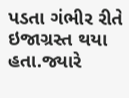પડતા ગંભીર રીતે ઇજાગ્રસ્ત થયા હતા.જ્યારે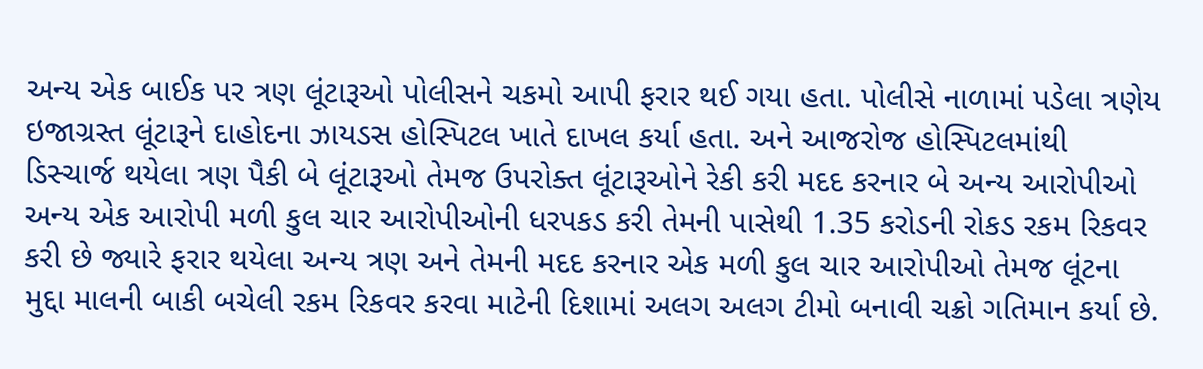અન્ય એક બાઈક પર ત્રણ લૂંટારૂઓ પોલીસને ચકમો આપી ફરાર થઈ ગયા હતા. પોલીસે નાળામાં પડેલા ત્રણેય ઇજાગ્રસ્ત લૂંટારૂને દાહોદના ઝાયડસ હોસ્પિટલ ખાતે દાખલ કર્યા હતા. અને આજરોજ હોસ્પિટલમાંથી ડિસ્ચાર્જ થયેલા ત્રણ પૈકી બે લૂંટારૂઓ તેમજ ઉપરોક્ત લૂંટારૂઓને રેકી કરી મદદ કરનાર બે અન્ય આરોપીઓ અન્ય એક આરોપી મળી કુલ ચાર આરોપીઓની ધરપકડ કરી તેમની પાસેથી 1.35 કરોડની રોકડ રકમ રિકવર કરી છે જ્યારે ફરાર થયેલા અન્ય ત્રણ અને તેમની મદદ કરનાર એક મળી કુલ ચાર આરોપીઓ તેમજ લૂંટના મુદ્દા માલની બાકી બચેલી રકમ રિકવર કરવા માટેની દિશામાં અલગ અલગ ટીમો બનાવી ચક્રો ગતિમાન કર્યા છે.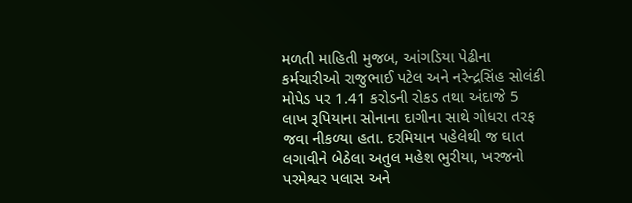મળતી માહિતી મુજબ, આંગડિયા પેઢીના કર્મચારીઓ રાજુભાઈ પટેલ અને નરેન્દ્રસિંહ સોલંકી મોપેડ પર 1.41 કરોડની રોકડ તથા અંદાજે 5 લાખ રૂપિયાના સોનાના દાગીના સાથે ગોધરા તરફ જવા નીકળ્યા હતા. દરમિયાન પહેલેથી જ ઘાત લગાવીને બેઠેલા અતુલ મહેશ ભુરીયા, ખરજનો પરમેશ્વર પલાસ અને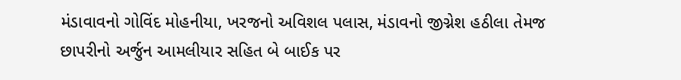મંડાવાવનો ગોવિંદ મોહનીયા, ખરજનો અવિશલ પલાસ, મંડાવનો જીગ્નેશ હઠીલા તેમજ છાપરીનો અર્જુન આમલીયાર સહિત બે બાઈક પર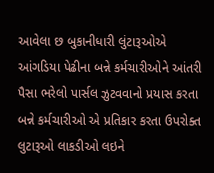આવેલા છ બુકાનીધારી લુંટારૂઓએ આંગડિયા પેઢીના બન્ને કર્મચારીઓને આંતરી પૈસા ભરેલો પાર્સલ ઝુટવવાનો પ્રયાસ કરતા બન્ને કર્મચારીઓ એ પ્રતિકાર કરતા ઉપરોક્ત લુટારૂઓ લાકડીઓ લઇને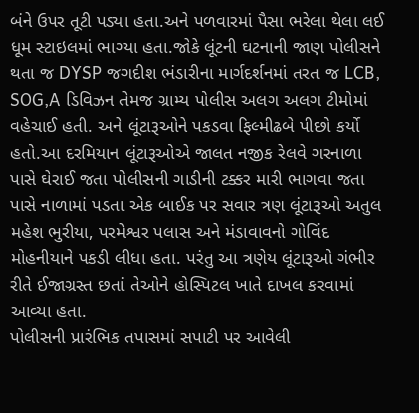બંને ઉપર તૂટી પડ્યા હતા.અને પળવારમાં પૈસા ભરેલા થેલા લઈ ધૂમ સ્ટાઇલમાં ભાગ્યા હતા.જોકે લૂંટની ઘટનાની જાણ પોલીસને થતા જ DYSP જગદીશ ભંડારીના માર્ગદર્શનમાં તરત જ LCB, SOG,A ડિવિઝન તેમજ ગ્રામ્ય પોલીસ અલગ અલગ ટીમોમાં વહેચાઈ હતી. અને લૂંટારૂઓને પકડવા ફિલ્મીઢબે પીછો કર્યો હતો.આ દરમિયાન લૂંટારૂઓએ જાલત નજીક રેલવે ગરનાળા પાસે ઘેરાઈ જતા પોલીસની ગાડીની ટક્કર મારી ભાગવા જતા પાસે નાળામાં પડતા એક બાઈક પર સવાર ત્રણ લૂંટારૂઓ અતુલ મહેશ ભુરીયા, પરમેશ્વર પલાસ અને મંડાવાવનો ગોવિંદ મોહનીયાને પકડી લીધા હતા. પરંતુ આ ત્રણેય લૂંટારૂઓ ગંભીર રીતે ઈજાગ્રસ્ત છતાં તેઓને હોસ્પિટલ ખાતે દાખલ કરવામાં આવ્યા હતા.
પોલીસની પ્રારંભિક તપાસમાં સપાટી પર આવેલી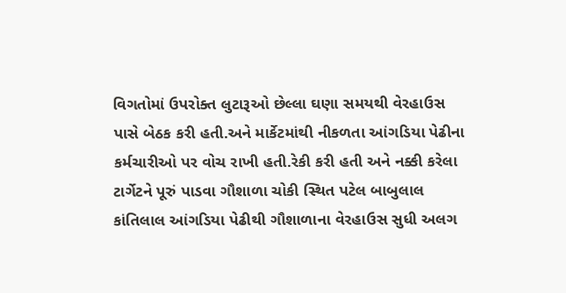વિગતોમાં ઉપરોક્ત લુટારૂઓ છેલ્લા ઘણા સમયથી વેરહાઉસ પાસે બેઠક કરી હતી.અને માર્કેટમાંથી નીકળતા આંગડિયા પેઢીના કર્મચારીઓ પર વોચ રાખી હતી.રેકી કરી હતી અને નક્કી કરેલા ટાર્ગેટને પૂરું પાડવા ગૌશાળા ચોકી સ્થિત પટેલ બાબુલાલ કાંતિલાલ આંગડિયા પેઢીથી ગૌશાળાના વેરહાઉસ સુધી અલગ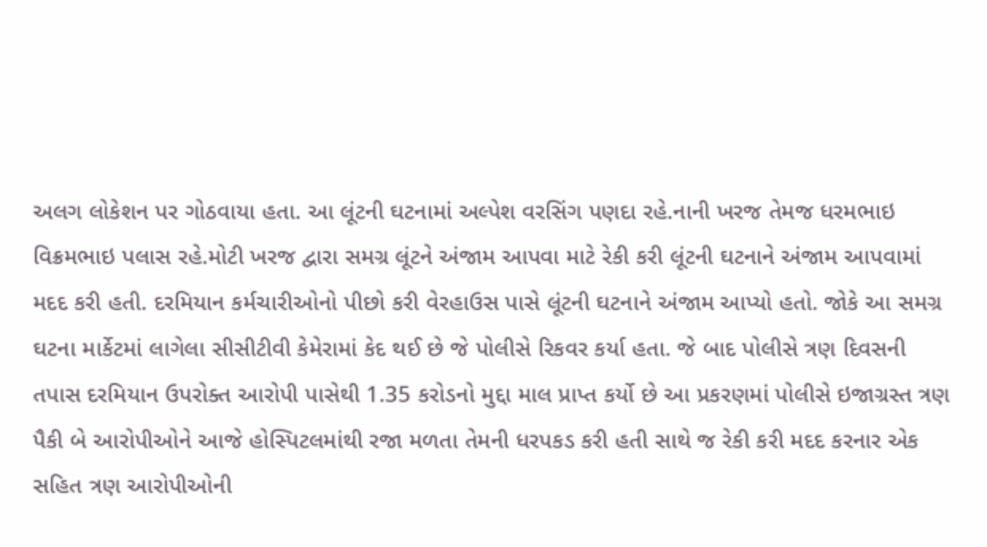અલગ લોકેશન પર ગોઠવાયા હતા. આ લૂંટની ઘટનામાં અલ્પેશ વરસિંગ પણદા રહે.નાની ખરજ તેમજ ધરમભાઇ વિક્રમભાઇ પલાસ રહે.મોટી ખરજ દ્વારા સમગ્ર લૂંટને અંજામ આપવા માટે રેકી કરી લૂંટની ઘટનાને અંજામ આપવામાં મદદ કરી હતી. દરમિયાન કર્મચારીઓનો પીછો કરી વેરહાઉસ પાસે લૂંટની ઘટનાને અંજામ આપ્યો હતો. જોકે આ સમગ્ર ઘટના માર્કેટમાં લાગેલા સીસીટીવી કેમેરામાં કેદ થઈ છે જે પોલીસે રિકવર કર્યા હતા. જે બાદ પોલીસે ત્રણ દિવસની તપાસ દરમિયાન ઉપરોક્ત આરોપી પાસેથી 1.35 કરોડનો મુદ્દા માલ પ્રાપ્ત કર્યો છે આ પ્રકરણમાં પોલીસે ઇજાગ્રસ્ત ત્રણ પૈકી બે આરોપીઓને આજે હોસ્પિટલમાંથી રજા મળતા તેમની ધરપકડ કરી હતી સાથે જ રેકી કરી મદદ કરનાર એક સહિત ત્રણ આરોપીઓની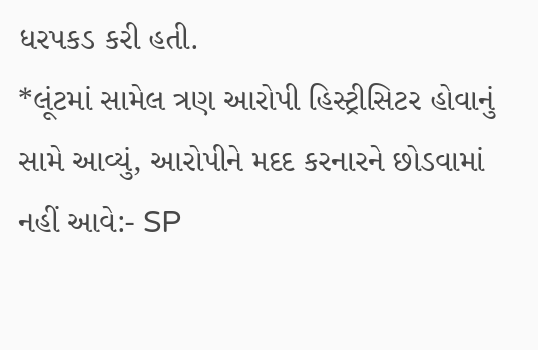ધરપકડ કરી હતી.
*લૂંટમાં સામેલ ત્રણ આરોપી હિસ્ટ્રીસિટર હોવાનું સામે આવ્યું, આરોપીને મદદ કરનારને છોડવામાં નહીં આવે:- SP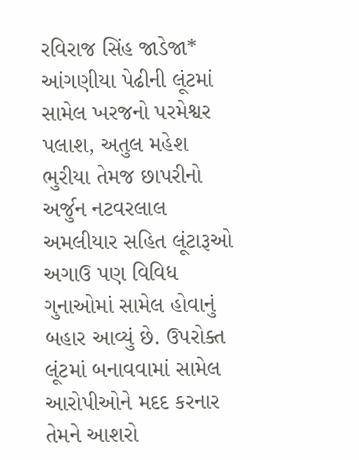રવિરાજ સિંહ જાડેજા*
આંગણીયા પેઢીની લૂંટમાં સામેલ ખરજનો પરમેશ્વર પલાશ, અતુલ મહેશ ભુરીયા તેમજ છાપરીનો અર્જુન નટવરલાલ અમલીયાર સહિત લૂંટારૂઓ અગાઉ પણ વિવિધ ગુનાઓમાં સામેલ હોવાનું બહાર આવ્યું છે. ઉપરોક્ત લૂંટમાં બનાવવામાં સામેલ આરોપીઓને મદદ કરનાર તેમને આશરો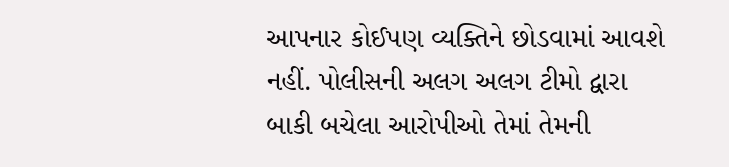આપનાર કોઈપણ વ્યક્તિને છોડવામાં આવશે નહીં. પોલીસની અલગ અલગ ટીમો દ્વારા બાકી બચેલા આરોપીઓ તેમાં તેમની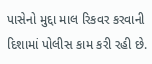પાસેનો મુદ્દા માલ રિકવર કરવાની દિશામાં પોલીસ કામ કરી રહી છે.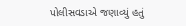પોલીસવડાએ જણાવ્યું હતું